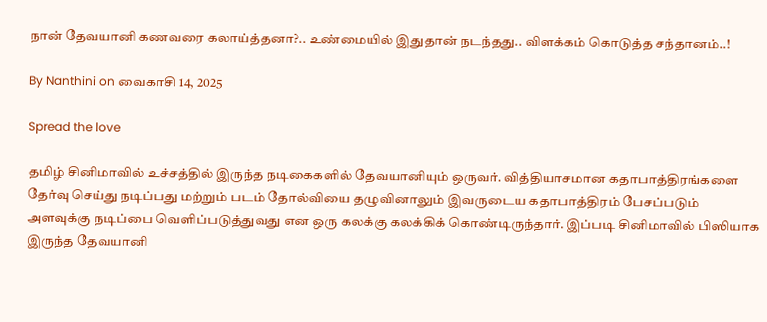நான் தேவயானி கணவரை கலாய்த்தனா?.. உண்மையில் இதுதான் நடந்தது.. விளக்கம் கொடுத்த சந்தானம்..!

By Nanthini on வைகாசி 14, 2025

Spread the love

தமிழ் சினிமாவில் உச்சத்தில் இருந்த நடிகைகளில் தேவயானியும் ஒருவர். வித்தியாசமான கதாபாத்திரங்களை தேர்வு செய்து நடிப்பது மற்றும் படம் தோல்வியை தழுவினாலும் இவருடைய கதாபாத்திரம் பேசப்படும் அளவுக்கு நடிப்பை வெளிப்படுத்துவது என ஒரு கலக்கு கலக்கிக் கொண்டிருந்தார். இப்படி சினிமாவில் பிஸியாக இருந்த தேவயானி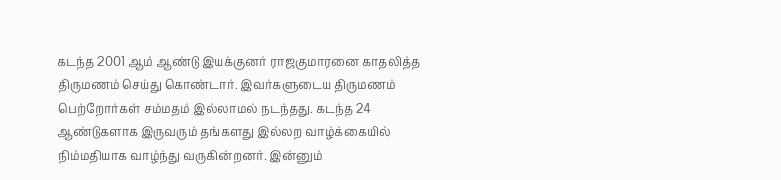கடந்த 2001 ஆம் ஆண்டு இயக்குனர் ராஜகுமாரனை காதலித்த திருமணம் செய்து கொண்டார். இவர்களுடைய திருமணம் பெற்றோர்கள் சம்மதம் இல்லாமல் நடந்தது. கடந்த 24 ஆண்டுகளாக இருவரும் தங்களது இல்லற வாழ்க்கையில் நிம்மதியாக வாழ்ந்து வருகின்றனர். இன்னும்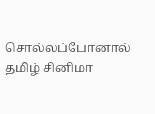சொல்லப்போனால் தமிழ் சினிமா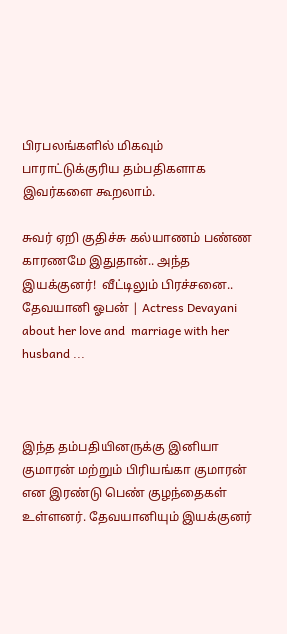பிரபலங்களில் மிகவும் பாராட்டுக்குரிய தம்பதிகளாக இவர்களை கூறலாம்.

சுவர் ஏறி குதிச்சு கல்யாணம் பண்ண காரணமே இதுதான்.. அந்த இயக்குனர்!  வீட்டிலும் பிரச்சனை.. தேவயானி ஓபன் | Actress Devayani about her love and  marriage with her husband ...



இந்த தம்பதியினருக்கு இனியா குமாரன் மற்றும் பிரியங்கா குமாரன் என இரண்டு பெண் குழந்தைகள் உள்ளனர். தேவயானியும் இயக்குனர்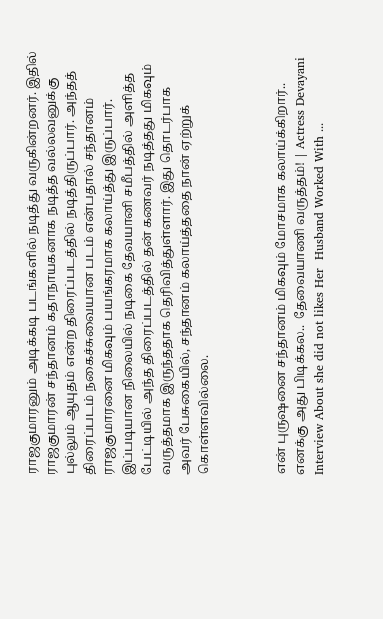ராஜகுமாரனும் அடிக்கடி படங்களில் நடித்து வருகின்றனர். இதில் ராஜகுமாரன் சந்தானம் கதாநாயகனாக நடித்த வல்லவனுக்கு புல்லும் ஆயுதம் என்ற திரைப்படத்தில் நடித்திருப்பார். அந்தத் திரைப்படம் நகைச்சுவையான படம் என்பதால் சந்தானம் ராஜகுமாரனை மிகவும் பயங்கரமாக கலாய்த்து இருப்பார். இப்படியான நிலையில் நடிகை தேவயானி சமீபத்தில் அளித்த பேட்டியில் அந்த திரைப்படத்தில் தன் கணவர் நடித்தது மிகவும் வருத்தமாக இருந்ததாக தெரிவித்துள்ளார். இது தொடர்பாக அவர் பேசுகையில், சந்தானம் கலாய்த்ததை நான் ஏற்றுக் கொள்ளவில்லை.



என் புருஷனை சந்தானம் மிகவும் மோசமாக கலாய்க்கிறார்.. எனக்கு அது பிடிக்கல..  தேவையாணி வருத்தம்! | Actress Devayani Interview About she did not likes Her  Husband Worked With ...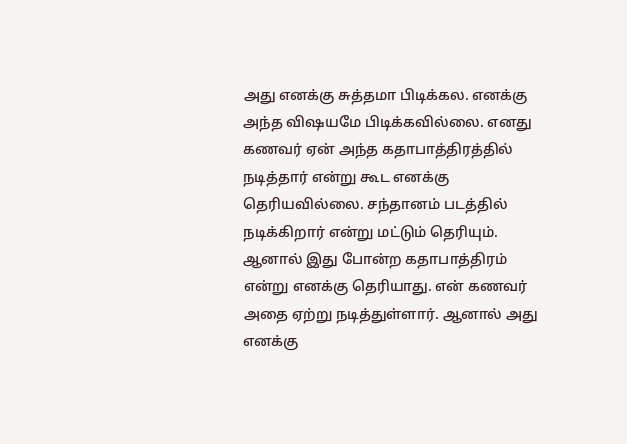அது எனக்கு சுத்தமா பிடிக்கல. எனக்கு அந்த விஷயமே பிடிக்கவில்லை. எனது கணவர் ஏன் அந்த கதாபாத்திரத்தில் நடித்தார் என்று கூட எனக்கு தெரியவில்லை. சந்தானம் படத்தில் நடிக்கிறார் என்று மட்டும் தெரியும். ஆனால் இது போன்ற கதாபாத்திரம் என்று எனக்கு தெரியாது. என் கணவர் அதை ஏற்று நடித்துள்ளார். ஆனால் அது எனக்கு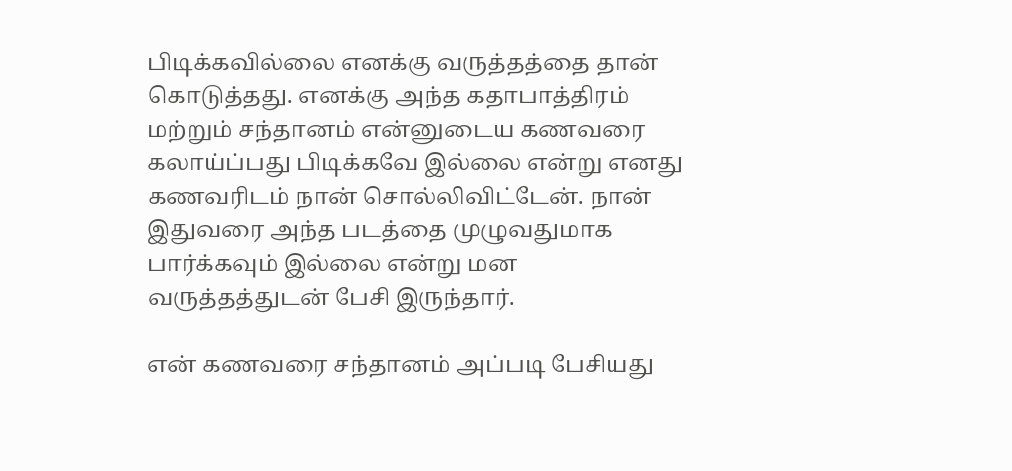பிடிக்கவில்லை எனக்கு வருத்தத்தை தான் கொடுத்தது. எனக்கு அந்த கதாபாத்திரம் மற்றும் சந்தானம் என்னுடைய கணவரை கலாய்ப்பது பிடிக்கவே இல்லை என்று எனது கணவரிடம் நான் சொல்லிவிட்டேன். நான் இதுவரை அந்த படத்தை முழுவதுமாக பார்க்கவும் இல்லை என்று மன வருத்தத்துடன் பேசி இருந்தார்.

என் கணவரை சந்தானம் அப்படி பேசியது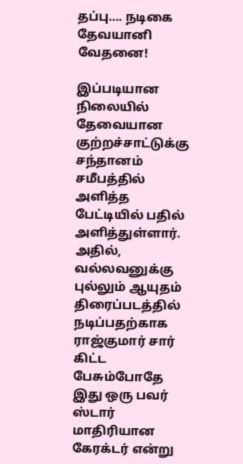தப்பு…. நடிகை தேவயானி வேதனை!

இப்படியான நிலையில் தேவையான குற்றச்சாட்டுக்கு சந்தானம் சமீபத்தில் அளித்த பேட்டியில் பதில் அளித்துள்ளார். அதில், வல்லவனுக்கு புல்லும் ஆயுதம் திரைப்படத்தில் நடிப்பதற்காக ராஜ்குமார் சார் கிட்ட பேசும்போதே இது ஒரு பவர் ஸ்டார் மாதிரியான கேரக்டர் என்று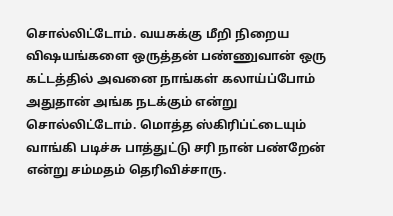சொல்லிட்டோம். வயசுக்கு மீறி நிறைய விஷயங்களை ஒருத்தன் பண்ணுவான் ஒரு கட்டத்தில் அவனை நாங்கள் கலாய்ப்போம் அதுதான் அங்க நடக்கும் என்று சொல்லிட்டோம். மொத்த ஸ்கிரிப்ட்டையும் வாங்கி படிச்சு பாத்துட்டு சரி நான் பண்றேன் என்று சம்மதம் தெரிவிச்சாரு.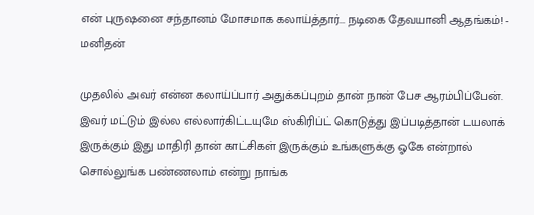என் புருஷனை சந்தானம் மோசமாக கலாய்த்தார்... நடிகை தேவயானி ஆதங்கம்! - மனிதன்

முதலில் அவர் என்ன கலாய்ப்பார் அதுக்கப்புறம் தான் நான் பேச ஆரம்பிப்பேன். இவர் மட்டும் இல்ல எல்லார்கிட்டயுமே ஸ்கிரிப்ட் கொடுத்து இப்படித்தான் டயலாக் இருக்கும் இது மாதிரி தான் காட்சிகள் இருக்கும் உங்களுக்கு ஓகே என்றால் சொல்லுங்க பண்ணலாம் என்று நாங்க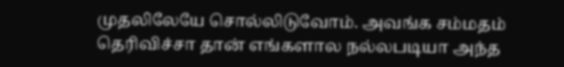முதலிலேயே சொல்லிடுவோம். அவங்க சம்மதம் தெரிவிச்சா தான் எங்களால நல்லபடியா அந்த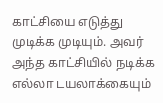காட்சியை எடுத்து முடிக்க முடியும். அவர் அந்த காட்சியில் நடிக்க எல்லா டயலாக்கையும்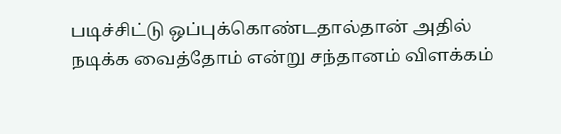படிச்சிட்டு ஒப்புக்கொண்டதால்தான் அதில் நடிக்க வைத்தோம் என்று சந்தானம் விளக்கம்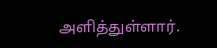அளித்துள்ளார்.